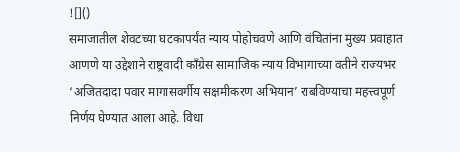![]()
समाजातील शेवटच्या घटकापर्यंत न्याय पोहोचवणे आणि वंचितांना मुख्य प्रवाहात आणणे या उद्देशाने राष्ट्रवादी काँग्रेस सामाजिक न्याय विभागाच्या वतीने राज्यभर ‘अजितदादा पवार मागासवर्गीय सक्षमीकरण अभियान’ राबविण्याचा महत्त्वपूर्ण निर्णय घेण्यात आला आहे. विधा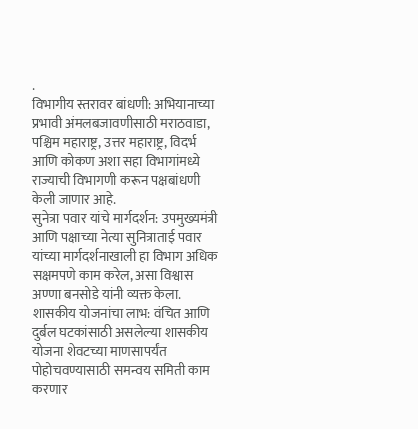.
विभागीय स्तरावर बांधणी: अभियानाच्या प्रभावी अंमलबजावणीसाठी मराठवाडा, पश्चिम महाराष्ट्र, उत्तर महाराष्ट्र, विदर्भ आणि कोकण अशा सहा विभागांमध्ये राज्याची विभागणी करून पक्षबांधणी केली जाणार आहे.
सुनेत्रा पवार यांचे मार्गदर्शन: उपमुख्यमंत्री आणि पक्षाच्या नेत्या सुनित्राताई पवार यांच्या मार्गदर्शनाखाली हा विभाग अधिक सक्षमपणे काम करेल, असा विश्वास अण्णा बनसोडे यांनी व्यक्त केला.
शासकीय योजनांचा लाभ: वंचित आणि दुर्बल घटकांसाठी असलेल्या शासकीय योजना शेवटच्या माणसापर्यंत पोहोचवण्यासाठी समन्वय समिती काम करणार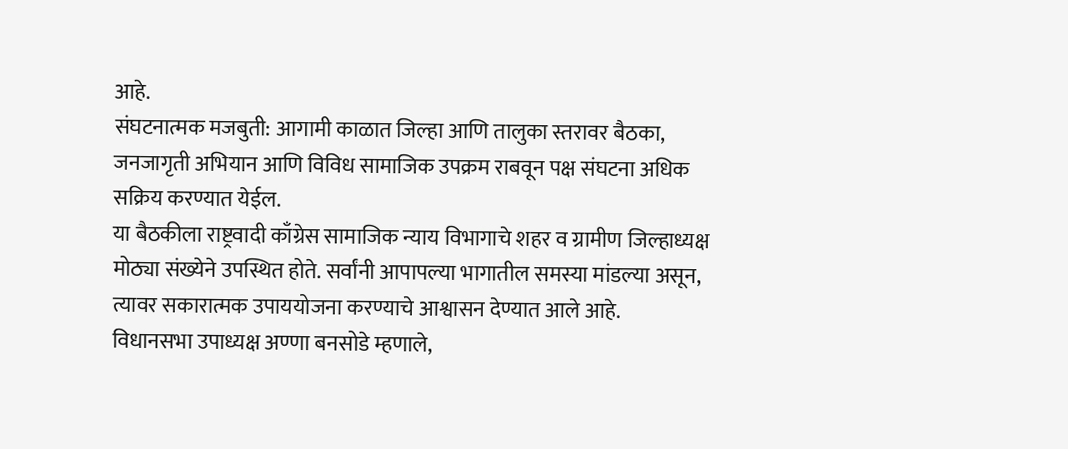आहे.
संघटनात्मक मजबुती: आगामी काळात जिल्हा आणि तालुका स्तरावर बैठका, जनजागृती अभियान आणि विविध सामाजिक उपक्रम राबवून पक्ष संघटना अधिक सक्रिय करण्यात येईल.
या बैठकीला राष्ट्रवादी काँग्रेस सामाजिक न्याय विभागाचे शहर व ग्रामीण जिल्हाध्यक्ष मोठ्या संख्येने उपस्थित होते. सर्वांनी आपापल्या भागातील समस्या मांडल्या असून, त्यावर सकारात्मक उपाययोजना करण्याचे आश्वासन देण्यात आले आहे.
विधानसभा उपाध्यक्ष अण्णा बनसोडे म्हणाले,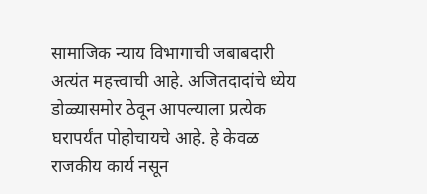सामाजिक न्याय विभागाची जबाबदारी अत्यंत महत्त्वाची आहे. अजितदादांचे ध्येय डोळ्यासमोर ठेवून आपल्याला प्रत्येक घरापर्यंत पोहोचायचे आहे. हे केवळ राजकीय कार्य नसून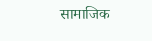सामाजिक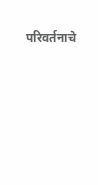परिवर्तनाचे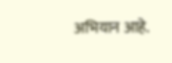अभियान आहे.